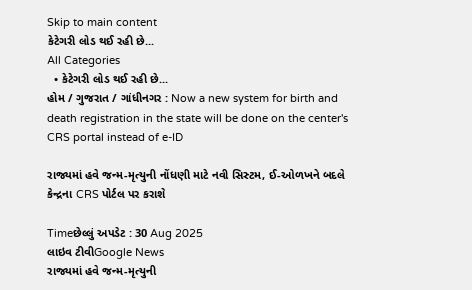Skip to main content
કેટેગરી લોડ થઈ રહી છે...
All Categories
  • કેટેગરી લોડ થઈ રહી છે...
હોમ / ગુજરાત / ગાંધીનગર : Now a new system for birth and death registration in the state will be done on the center's CRS portal instead of e-ID

રાજ્યમાં હવે જન્મ-મૃત્યુની નોંધણી માટે નવી સિસ્ટમ, ઈ-ઓળખને બદલે કેન્દ્રના CRS પોર્ટલ પર કરાશે

Timeછેલ્લું અપડેટ : 30 Aug 2025
લાઇવ ટીવીGoogle News
રાજ્યમાં હવે જન્મ-મૃત્યુની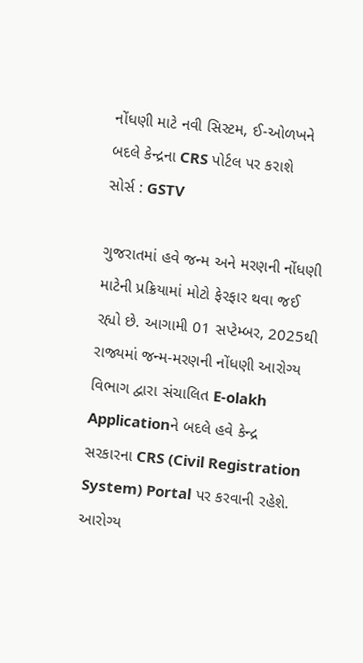નોંધણી માટે નવી સિસ્ટમ, ઈ-ઓળખને બદલે કેન્દ્રના CRS પોર્ટલ પર કરાશે
સોર્સ : GSTV

ગુજરાતમાં હવે જન્મ અને મરણની નોંધણી માટેની પ્રક્રિયામાં મોટો ફેરફાર થવા જઈ રહ્યો છે. આગામી 01 સપ્ટેમ્બર, 2025થી રાજ્યમાં જન્મ-મરણની નોંધણી આરોગ્ય વિભાગ દ્વારા સંચાલિત E-olakh Applicationને બદલે હવે કેન્દ્ર સરકારના CRS (Civil Registration System) Portal પર કરવાની રહેશે. આરોગ્ય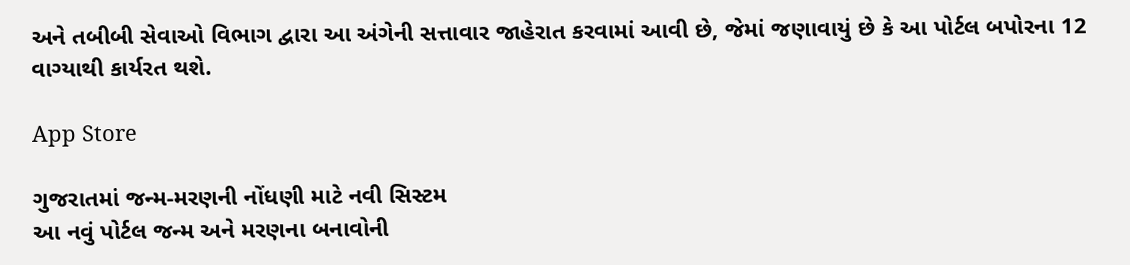અને તબીબી સેવાઓ વિભાગ દ્વારા આ અંગેની સત્તાવાર જાહેરાત કરવામાં આવી છે, જેમાં જણાવાયું છે કે આ પોર્ટલ બપોરના 12 વાગ્યાથી કાર્યરત થશે.

App Store

ગુજરાતમાં જન્મ-મરણની નોંધણી માટે નવી સિસ્ટમ
આ નવું પોર્ટલ જન્મ અને મરણના બનાવોની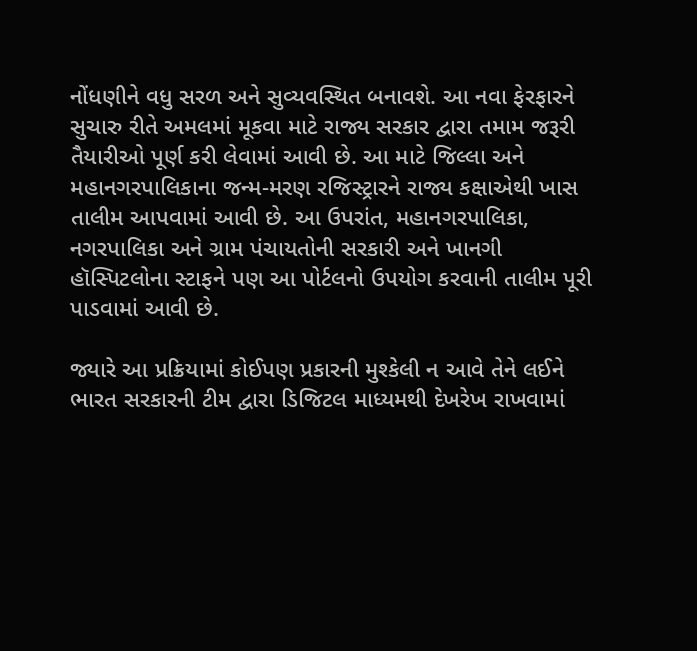નોંધણીને વધુ સરળ અને સુવ્યવસ્થિત બનાવશે. આ નવા ફેરફારને સુચારુ રીતે અમલમાં મૂકવા માટે રાજ્ય સરકાર દ્વારા તમામ જરૂરી તૈયારીઓ પૂર્ણ કરી લેવામાં આવી છે. આ માટે જિલ્લા અને મહાનગરપાલિકાના જન્મ-મરણ રજિસ્ટ્રારને રાજ્ય કક્ષાએથી ખાસ તાલીમ આપવામાં આવી છે. આ ઉપરાંત, મહાનગરપાલિકા, નગરપાલિકા અને ગ્રામ પંચાયતોની સરકારી અને ખાનગી હૉસ્પિટલોના સ્ટાફને પણ આ પોર્ટલનો ઉપયોગ કરવાની તાલીમ પૂરી પાડવામાં આવી છે.

જ્યારે આ પ્રક્રિયામાં કોઈપણ પ્રકારની મુશ્કેલી ન આવે તેને લઈને ભારત સરકારની ટીમ દ્વારા ડિજિટલ માધ્યમથી દેખરેખ રાખવામાં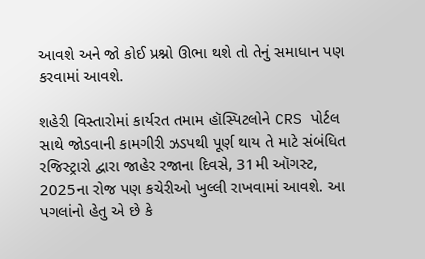આવશે અને જો કોઈ પ્રશ્નો ઊભા થશે તો તેનું સમાધાન પણ કરવામાં આવશે.

શહેરી વિસ્તારોમાં કાર્યરત તમામ હૉસ્પિટલોને CRS પોર્ટલ સાથે જોડવાની કામગીરી ઝડપથી પૂર્ણ થાય તે માટે સંબંધિત રજિસ્ટ્રારો દ્વારા જાહેર રજાના દિવસે, 31મી ઑગસ્ટ, 2025ના રોજ પણ કચેરીઓ ખુલ્લી રાખવામાં આવશે. આ પગલાંનો હેતુ એ છે કે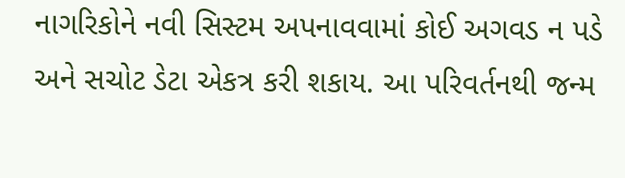નાગરિકોને નવી સિસ્ટમ અપનાવવામાં કોઈ અગવડ ન પડે અને સચોટ ડેટા એકત્ર કરી શકાય. આ પરિવર્તનથી જન્મ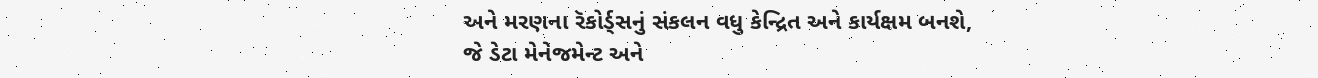અને મરણના રૅકોર્ડ્સનું સંકલન વધુ કેન્દ્રિત અને કાર્યક્ષમ બનશે, જે ડેટા મેનેજમેન્ટ અને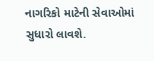નાગરિકો માટેની સેવાઓમાં સુધારો લાવશે.